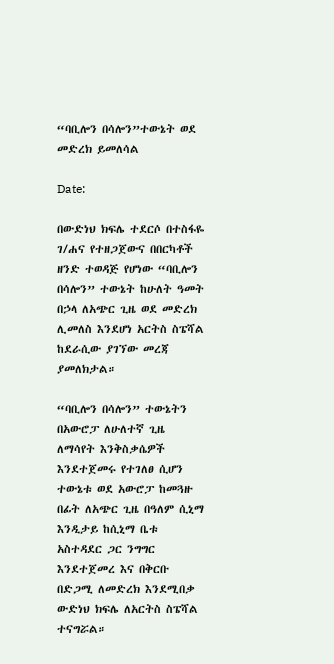“ባቢሎን በሳሎን”ተውኔት ወደ መድረክ ይመለሳል

Date:

በውድነህ ክፍሌ ተደርሶ በተስፋዬ ገ/ሐና የተዘጋጀውና በበርካቶች ዘንድ ተወዳጅ የሆነው “ባቢሎን በሳሎን” ተውኔት ከሁለት ዓመት በኃላ ለአጭር ጊዜ ወደ መድረክ ሊመለስ እንደሆነ አርትስ ስፔሻል ከደራሲው ያገኘው መረጃ ያመለክታል።

“ባቢሎን በሳሎን” ተውኔትን በአውሮፓ ለሁለተኛ ጊዜ ለማሳየት እንቅስቃሴዎች እንደተጀመሩ የተገለፀ ሲሆን ተውኔቱ ወደ አውሮፓ ከመጓዙ በፊት ለአጭር ጊዜ በዓለም ሲኒማ እንዲታይ ከሲኒማ ቤቱ አስተዳደር ጋር ንግግር እንደተጀመረ እና በቅርቡ በድጋሚ ለመድረክ እንደሚበቃ ውድነህ ክፍሌ ለአርትስ ስፔሻል ተናግሯል።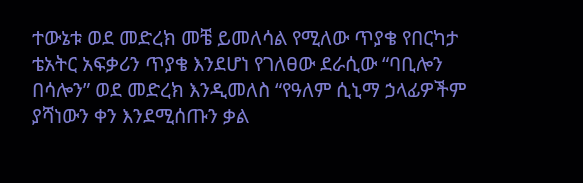ተውኔቱ ወደ መድረክ መቼ ይመለሳል የሚለው ጥያቄ የበርካታ ቴአትር አፍቃሪን ጥያቄ እንደሆነ የገለፀው ደራሲው “ባቢሎን በሳሎን” ወደ መድረክ እንዲመለስ “የዓለም ሲኒማ ኃላፊዎችም ያሻነውን ቀን እንደሚሰጡን ቃል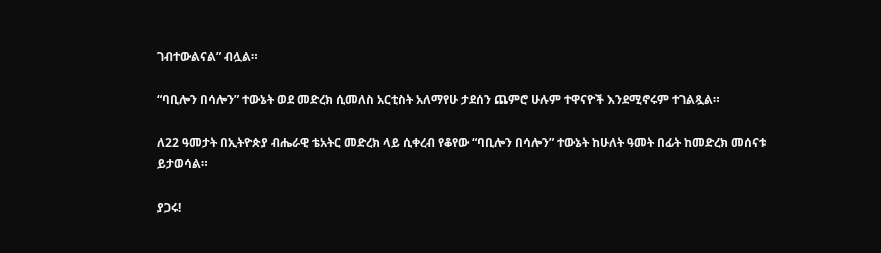ገብተውልናል” ብሏል።

“ባቢሎን በሳሎን” ተውኔት ወደ መድረክ ሲመለስ አርቲስት አለማየሁ ታደሰን ጨምሮ ሁሉም ተዋናዮች እንደሚኖሩም ተገልጿል።

ለ22 ዓመታት በኢትዮጵያ ብሔራዊ ቴአትር መድረክ ላይ ሲቀረብ የቆየው “ባቢሎን በሳሎን” ተውኔት ከሁለት ዓመት በፊት ከመድረክ መሰናቱ ይታወሳል።

ያጋሩ!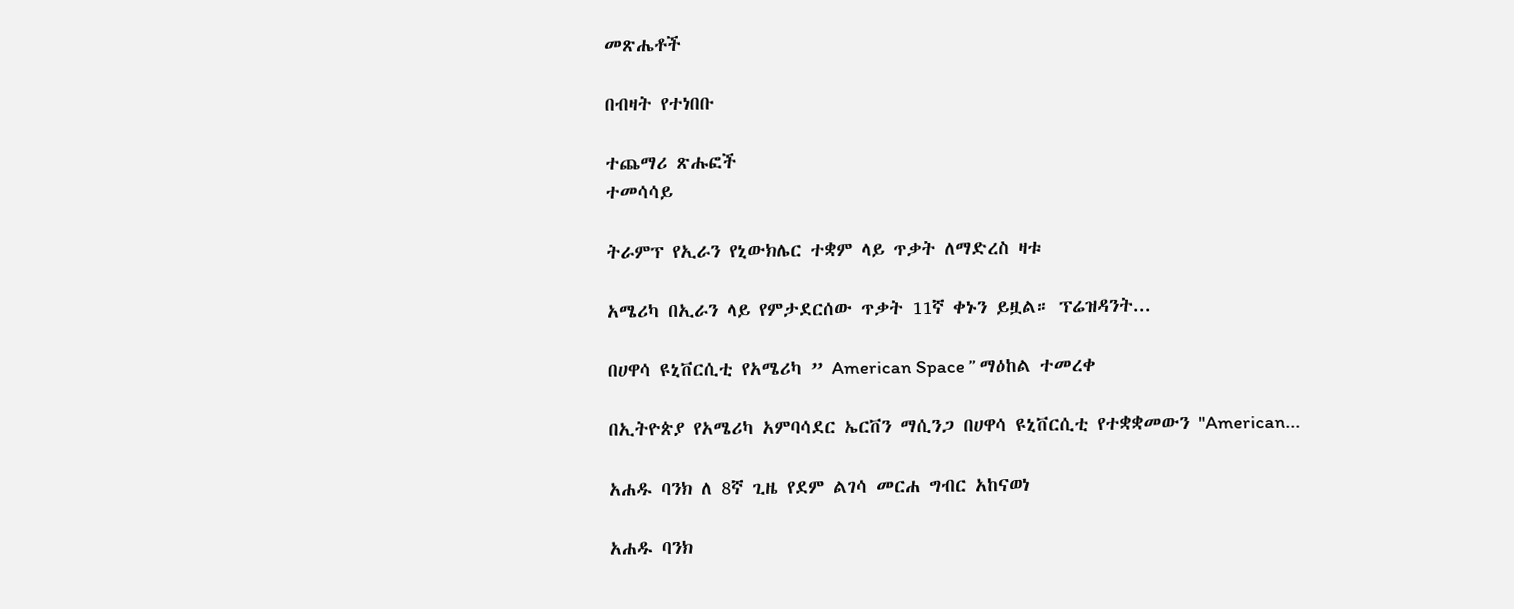መጽሔቶች

በብዛት የተነበቡ

ተጨማሪ ጽሑፎች
ተመሳሳይ

ትራምፕ የኢራን የኒውክሌር ተቋም ላይ ጥቃት ለማድረስ ዛቱ

አሜሪካ በኢራን ላይ የምታደርሰው ጥቃት 11ኛ ቀኑን ይዟል። ፕሬዝዳንት...

በሀዋሳ ዩኒቨርሲቲ የአሜሪካ ” American Space ” ማዕከል ተመረቀ

በኢትዮጵያ የአሜሪካ አምባሳደር ኤርቨን ማሲንጋ በሀዋሳ ዩኒቨርሲቲ የተቋቋመውን "American...

አሐዱ ባንክ ለ 8ኛ ጊዜ የደም ልገሳ መርሐ ግብር አከናወነ

አሐዱ ባንክ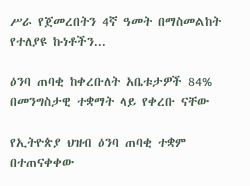ሥራ የጀመረበትን 4ኛ ዓመት በማስመልከት የተለያዩ ኩነቶችን...

ዕንባ ጠባቂ ከቀረቡለት አቤቱታዎች 84% በመንግስታዊ ተቋማት ላይ የቀረቡ ናቸው

የኢትዮጵያ ህዝብ ዕንባ ጠባቂ ተቋም በተጠናቀቀው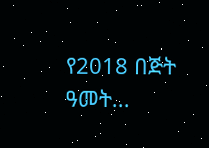የ2018 በጅት ዓመት...